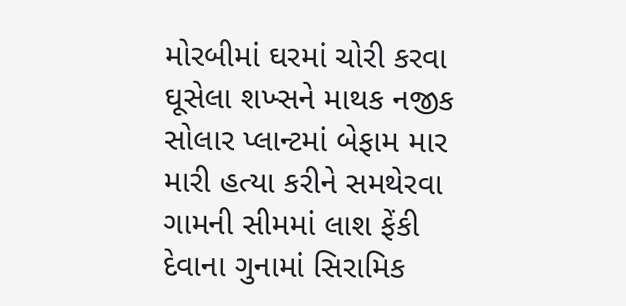મોરબીમાં ઘરમાં ચોરી કરવા ઘૂસેલા શખ્સને માથક નજીક સોલાર પ્લાન્ટમાં બેફામ માર મારી હત્યા કરીને સમથેરવા ગામની સીમમાં લાશ ફેંકી દેવાના ગુનામાં સિરામિક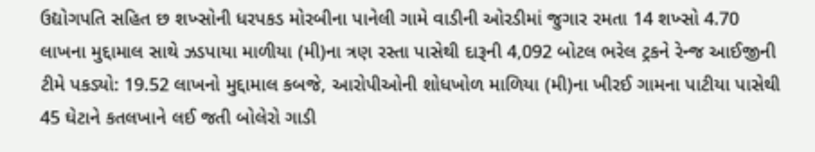ઉદ્યોગપતિ સહિત છ શખ્સોની ધરપકડ મોરબીના પાનેલી ગામે વાડીની ઓરડીમાં જુગાર રમતા 14 શખ્સો 4.70 લાખના મુદ્દામાલ સાથે ઝડપાયા માળીયા (મી)ના ત્રણ રસ્તા પાસેથી દારૂની 4,092 બોટલ ભરેલ ટ્રકને રેન્જ આઈજીની ટીમે પકડ્યો: 19.52 લાખનો મુદ્દામાલ કબજે, આરોપીઓની શોધખોળ માળિયા (મી)ના ખીરઈ ગામના પાટીયા પાસેથી 45 ઘેટાને કતલખાને લઈ જતી બોલેરો ગાડી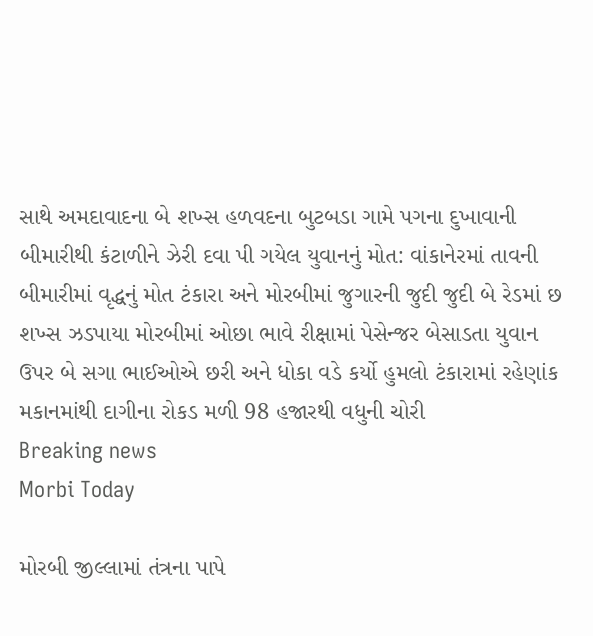સાથે અમદાવાદના બે શખ્સ હળવદના બુટબડા ગામે પગના દુખાવાની બીમારીથી કંટાળીને ઝેરી દવા પી ગયેલ યુવાનનું મોત: વાંકાનેરમાં તાવની બીમારીમાં વૃદ્ધનું મોત ટંકારા અને મોરબીમાં જુગારની જુદી જુદી બે રેડમાં છ શખ્સ ઝડપાયા મોરબીમાં ઓછા ભાવે રીક્ષામાં પેસેન્જર બેસાડતા યુવાન ઉપર બે સગા ભાઈઓએ છરી અને ધોકા વડે કર્યો હુમલો ટંકારામાં રહેણાંક મકાનમાંથી દાગીના રોકડ મળી 98 હજારથી વધુની ચોરી
Breaking news
Morbi Today

મોરબી જીલ્લામાં તંત્રના પાપે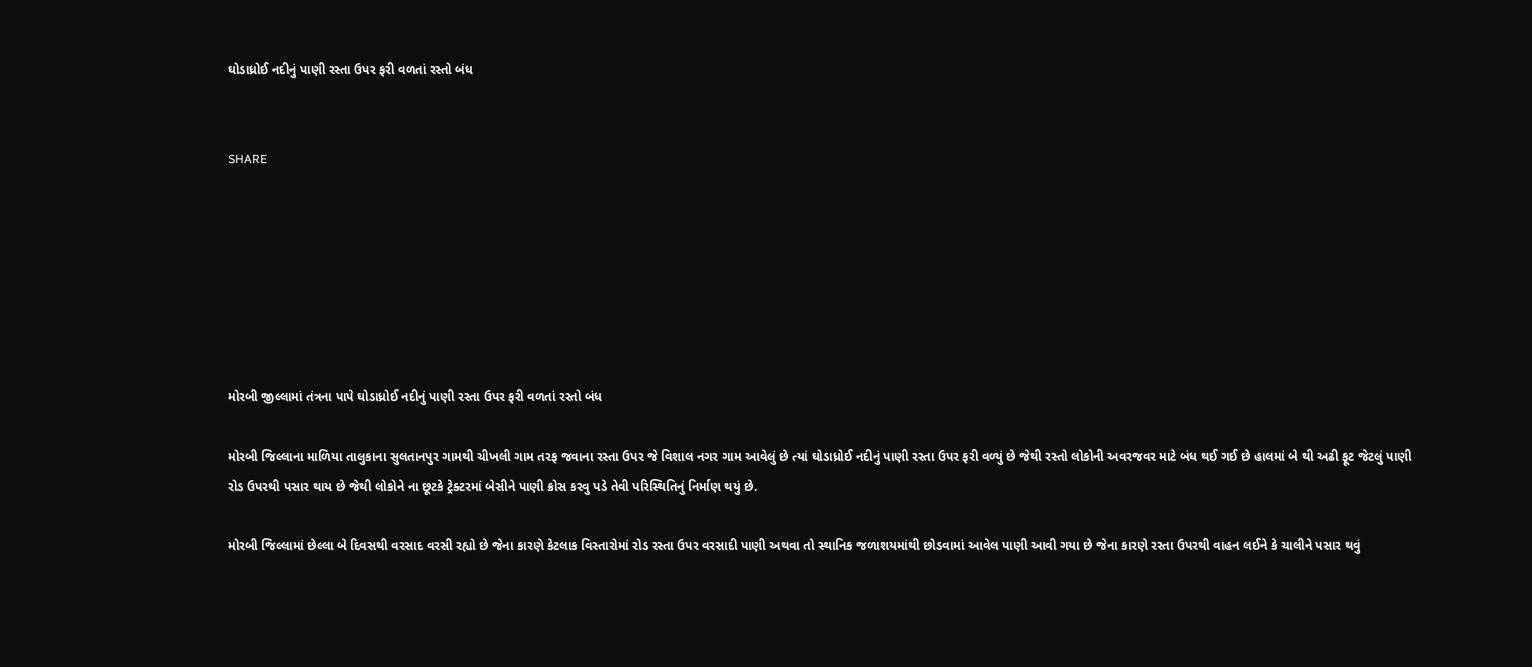ઘોડાધ્રોઈ નદીનું પાણી રસ્તા ઉપર ફરી વળતાં રસ્તો બંધ


SHARE







મોરબી જીલ્લામાં તંત્રના પાપે ઘોડાધ્રોઈ નદીનું પાણી રસ્તા ઉપર ફરી વળતાં રસ્તો બંધ

મોરબી જિલ્લાના માળિયા તાલુકાના સુલતાનપુર ગામથી ચીખલી ગામ તરફ જવાના રસ્તા ઉપર જે વિશાલ નગર ગામ આવેલું છે ત્યાં ઘોડાધ્રોઈ નદીનું પાણી રસ્તા ઉપર ફરી વળ્યું છે જેથી રસ્તો લોકોની અવરજવર માટે બંધ થઈ ગઈ છે હાલમાં બે થી અઢી ફૂટ જેટલું પાણી રોડ ઉપરથી પસાર થાય છે જેથી લોકોને ના છૂટકે ટ્રેક્ટરમાં બેસીને પાણી ક્રોસ કરવુ પડે તેવી પરિસ્થિતિનું નિર્માણ થયું છે.

મોરબી જિલ્લામાં છેલ્લા બે દિવસથી વરસાદ વરસી રહ્યો છે જેના કારણે કેટલાક વિસ્તારોમાં રોડ રસ્તા ઉપર વરસાદી પાણી અથવા તો સ્થાનિક જળાશયમાંથી છોડવામાં આવેલ પાણી આવી ગયા છે જેના કારણે રસ્તા ઉપરથી વાહન લઈને કે ચાલીને પસાર થવું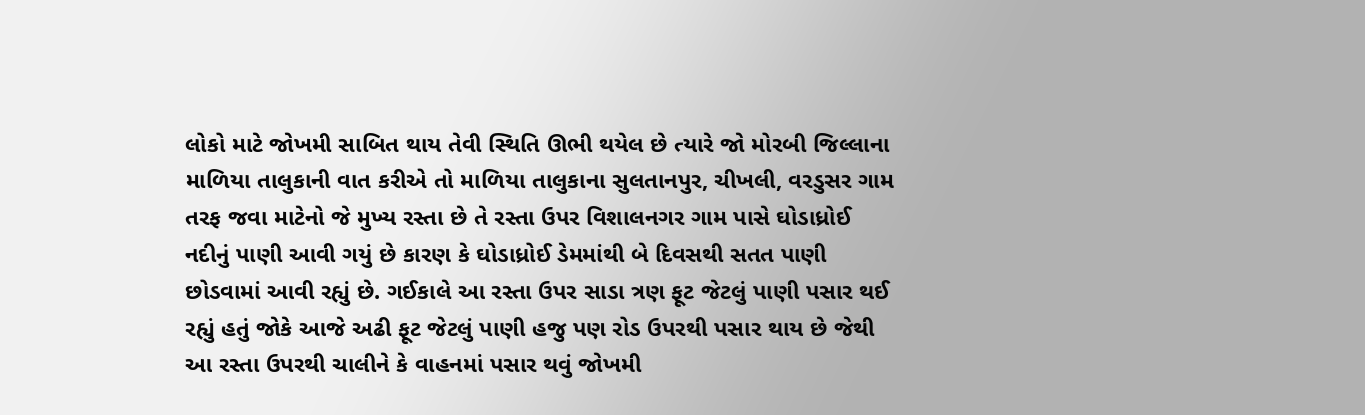લોકો માટે જોખમી સાબિત થાય તેવી સ્થિતિ ઊભી થયેલ છે ત્યારે જો મોરબી જિલ્લાના માળિયા તાલુકાની વાત કરીએ તો માળિયા તાલુકાના સુલતાનપુર, ચીખલી, વરડુસર ગામ તરફ જવા માટેનો જે મુખ્ય રસ્તા છે તે રસ્તા ઉપર વિશાલનગર ગામ પાસે ઘોડાધ્રોઈ નદીનું પાણી આવી ગયું છે કારણ કે ઘોડાધ્રોઈ ડેમમાંથી બે દિવસથી સતત પાણી છોડવામાં આવી રહ્યું છે. ગઈકાલે આ રસ્તા ઉપર સાડા ત્રણ ફૂટ જેટલું પાણી પસાર થઈ રહ્યું હતું જોકે આજે અઢી ફૂટ જેટલું પાણી હજુ પણ રોડ ઉપરથી પસાર થાય છે જેથી આ રસ્તા ઉપરથી ચાલીને કે વાહનમાં પસાર થવું જોખમી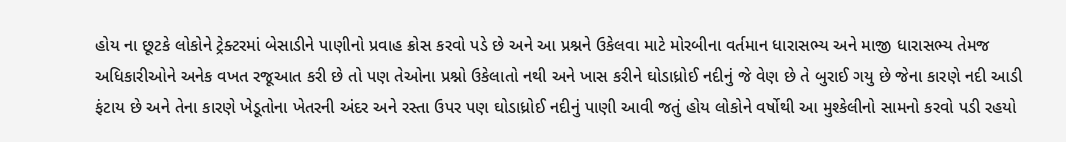હોય ના છૂટકે લોકોને ટ્રેક્ટરમાં બેસાડીને પાણીનો પ્રવાહ ક્રોસ કરવો પડે છે અને આ પ્રશ્નને ઉકેલવા માટે મોરબીના વર્તમાન ધારાસભ્ય અને માજી ધારાસભ્ય તેમજ અધિકારીઓને અનેક વખત રજૂઆત કરી છે તો પણ તેઓના પ્રશ્નો ઉકેલાતો નથી અને ખાસ કરીને ઘોડાધ્રોઈ નદીનું જે વેણ છે તે બુરાઈ ગયુ છે જેના કારણે નદી આડી ફંટાય છે અને તેના કારણે ખેડૂતોના ખેતરની અંદર અને રસ્તા ઉપર પણ ઘોડાધ્રોઈ નદીનું પાણી આવી જતું હોય લોકોને વર્ષોથી આ મુશ્કેલીનો સામનો કરવો પડી રહયો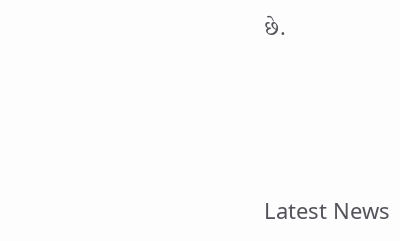છે.






Latest News